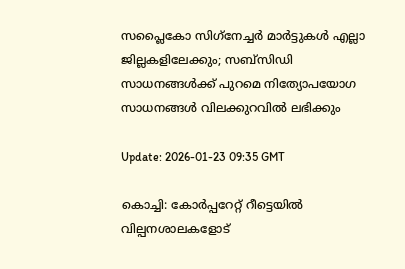സപ്ലൈകോ സിഗ്‌നേച്ചര്‍ മാര്‍ട്ടുകള്‍ എല്ലാ ജില്ലകളിലേക്കും; സബ്‌സിഡി സാധനങ്ങള്‍ക്ക് പുറമെ നിത്യോപയോഗ സാധനങ്ങള്‍ വിലക്കുറവില്‍ ലഭിക്കും

Update: 2026-01-23 09:35 GMT

കൊച്ചി: കോര്‍പ്പറേറ്റ് റീട്ടെയില്‍ വില്പനശാലകളോട്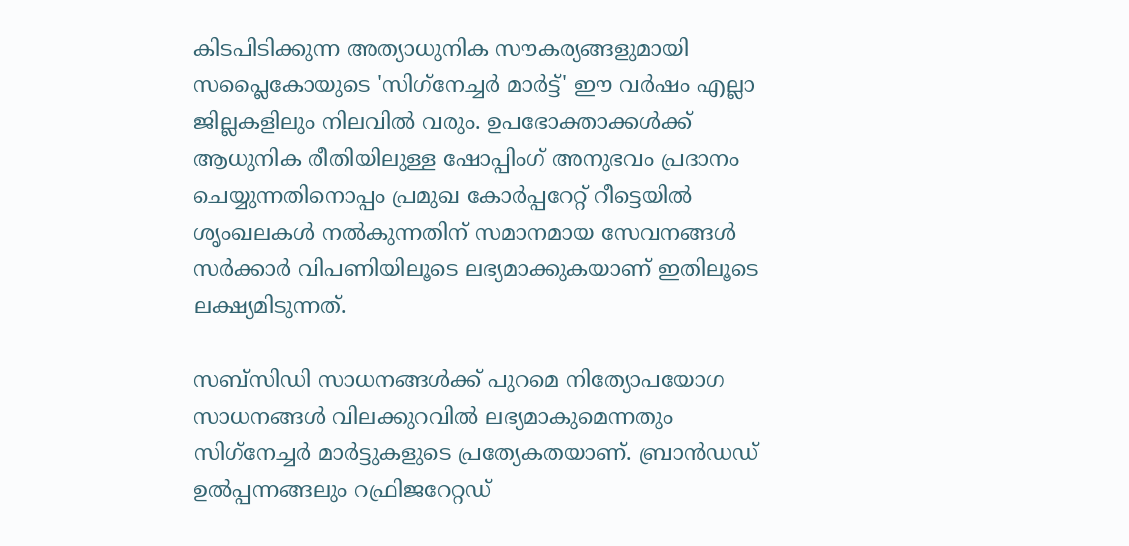കിടപിടിക്കുന്ന അത്യാധുനിക സൗകര്യങ്ങളുമായി സപ്ലൈകോയുടെ 'സിഗ്‌നേച്ചര്‍ മാര്‍ട്ട്' ഈ വര്‍ഷം എല്ലാ ജില്ലകളിലും നിലവില്‍ വരും. ഉപഭോക്താക്കള്‍ക്ക് ആധുനിക രീതിയിലുള്ള ഷോപ്പിംഗ് അനുഭവം പ്രദാനം ചെയ്യുന്നതിനൊപ്പം പ്രമുഖ കോര്‍പ്പറേറ്റ് റീട്ടെയില്‍ ശൃംഖലകള്‍ നല്‍കുന്നതിന് സമാനമായ സേവനങ്ങള്‍ സര്‍ക്കാര്‍ വിപണിയിലൂടെ ലഭ്യമാക്കുകയാണ് ഇതിലൂടെ ലക്ഷ്യമിടുന്നത്.

സബ്‌സിഡി സാധനങ്ങള്‍ക്ക് പുറമെ നിത്യോപയോഗ സാധനങ്ങള്‍ വിലക്കുറവില്‍ ലഭ്യമാകുമെന്നതും സിഗ്‌നേച്ചര്‍ മാര്‍ട്ടുകളുടെ പ്രത്യേകതയാണ്. ബ്രാന്‍ഡഡ് ഉല്‍പ്പന്നങ്ങലും റഫ്രിജറേറ്റഡ്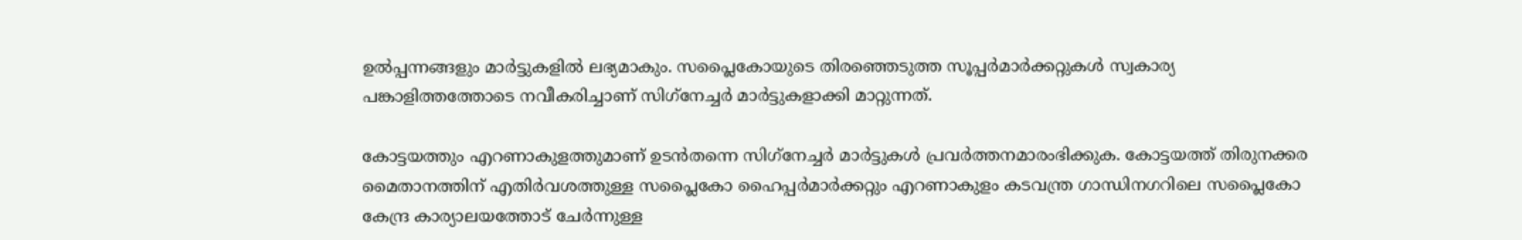ഉല്‍പ്പന്നങ്ങളും മാര്‍ട്ടുകളില്‍ ലഭ്യമാകും. സപ്ലൈകോയുടെ തിരഞ്ഞെടുത്ത സൂപ്പര്‍മാര്‍ക്കറ്റുകള്‍ സ്വകാര്യ പങ്കാളിത്തത്തോടെ നവീകരിച്ചാണ് സിഗ്‌നേച്ചര്‍ മാര്‍ട്ടുകളാക്കി മാറ്റുന്നത്.

കോട്ടയത്തും എറണാകുളത്തുമാണ് ഉടന്‍തന്നെ സിഗ്‌നേച്ചര്‍ മാര്‍ട്ടുകള്‍ പ്രവര്‍ത്തനമാരംഭിക്കുക. കോട്ടയത്ത് തിരുനക്കര മൈതാനത്തിന് എതിര്‍വശത്തുള്ള സപ്ലൈകോ ഹൈപ്പര്‍മാര്‍ക്കറ്റും എറണാകുളം കടവന്ത്ര ഗാന്ധിനഗറിലെ സപ്ലൈകോ കേന്ദ്ര കാര്യാലയത്തോട് ചേര്‍ന്നുള്ള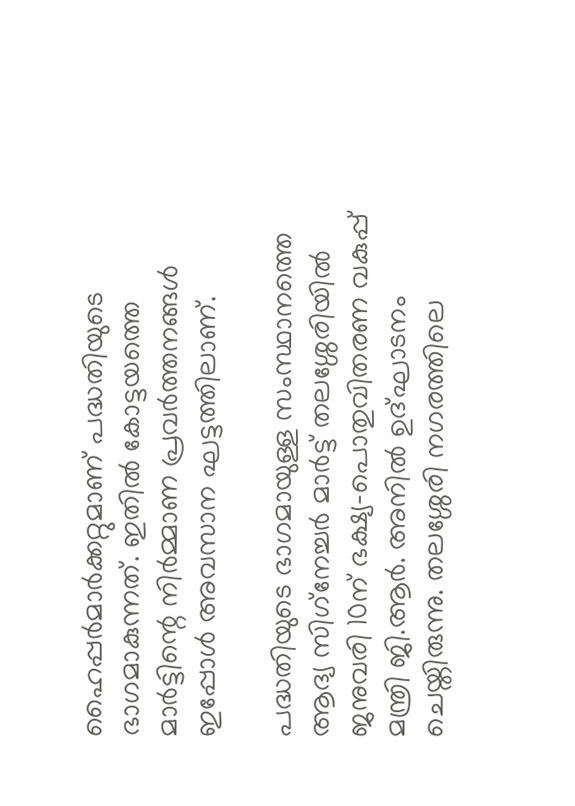ഹൈപ്പര്‍മാര്‍ക്കറ്റുമാണ് പദ്ധതിയുടെ ഭാഗമാകുന്നത്. ഇതില്‍ കോട്ടയത്തെ മാര്‍ട്ടിന്റെ നിര്‍മ്മാണ പ്രവര്‍ത്തനങ്ങള്‍ ഇപ്പോള്‍ അവസാന ഘട്ടത്തിലാണ്.

പദ്ധതിയുടെ ഭാഗമായുള്ള സംസ്ഥാനത്തെ ആദ്യ സിഗ്‌നേച്ചര്‍ മാര്‍ട്ട് തലശ്ശേരിയില്‍ ജനുവരി 10ന് ഭക്ഷ്യ-പൊതുവിതരണ വകുപ്പ് മന്ത്രി ജി.ആര്‍. അനില്‍ ഉദ്ഘാടനം ചെയ്തിരുന്നു. തലശ്ശേരി നഗരത്തിലെ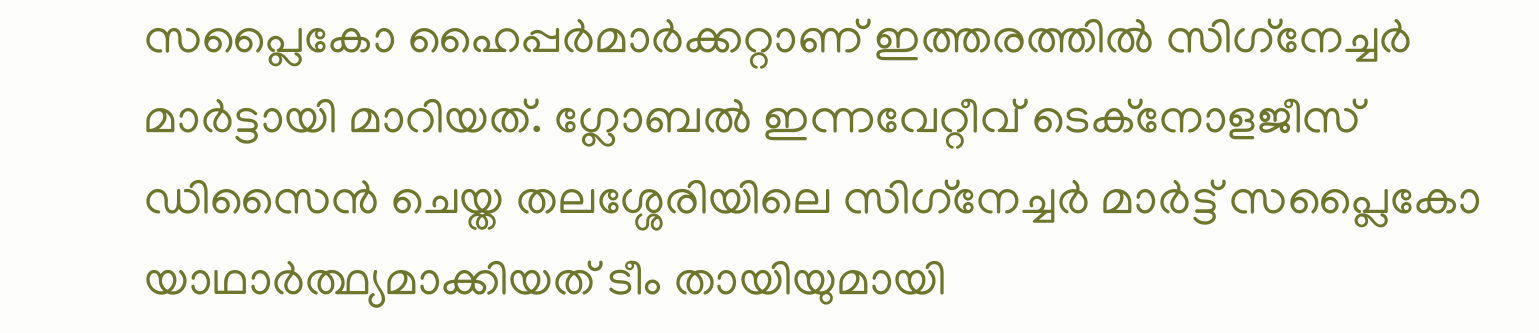സപ്ലൈകോ ഹൈപ്പര്‍മാര്‍ക്കറ്റാണ് ഇത്തരത്തില്‍ സിഗ്‌നേച്ചര്‍ മാര്‍ട്ടായി മാറിയത്. ഗ്ലോബല്‍ ഇന്നവേറ്റീവ് ടെക്‌നോളജീസ് ഡിസൈന്‍ ചെയ്ത തലശ്ശേരിയിലെ സിഗ്‌നേച്ചര്‍ മാര്‍ട്ട് സപ്ലൈകോ യാഥാര്‍ത്ഥ്യമാക്കിയത് ടീം തായിയുമായി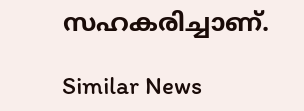സഹകരിച്ചാണ്.

Similar News